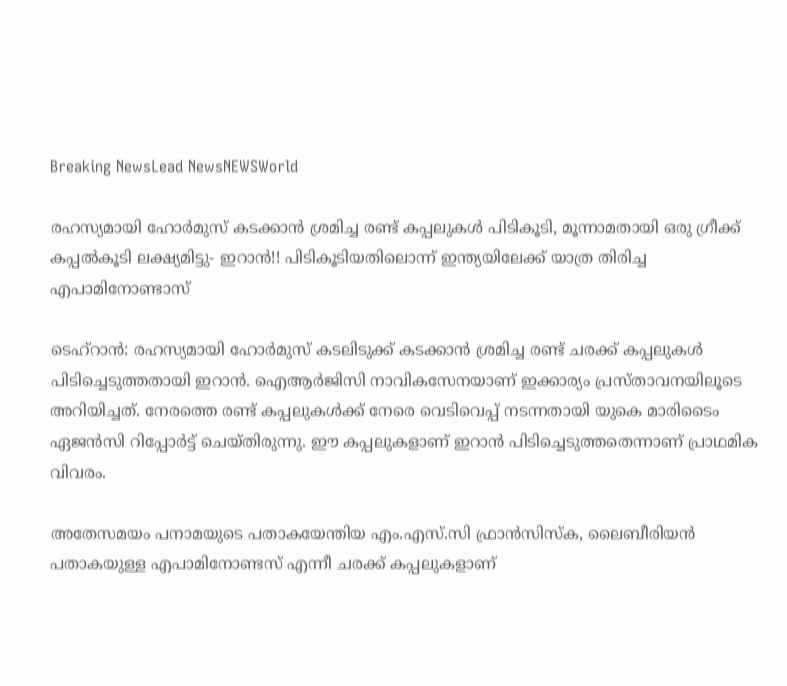Breaking NewsLead NewsNEWSWorld

രഹസ്യമായി ഹോർമുസ് കടക്കാൻ ശ്രമിച്ച രണ്ട് കപ്പലുകൾ പിടികൂടി, മൂന്നാമതായി ഒരു ഗ്രീക്ക് കപ്പൽകൂടി ലക്ഷ്യമിട്ടു- ഇറാൻ!! പിടികൂടിയതിലൊന്ന് ഇന്ത്യയിലേക്ക് യാത്ര തിരിച്ച എപാമിനോണ്ടാസ്

ടെഹ്‌റാൻ: രഹസ്യമായി ഹോർമുസ് കടലിടുക്ക് കടക്കാൻ ശ്രമിച്ച രണ്ട് ചരക്ക് കപ്പലുകൾ പിടിച്ചെടുത്തതായി ഇറാൻ. ഐആർജിസി നാവികസേനയാണ് ഇക്കാര്യം പ്രസ്താവനയിലൂടെ അറിയിച്ചത്. നേരത്തെ രണ്ട് കപ്പലുകൾക്ക് നേരെ വെടിവെപ്പ് നടന്നതായി യുകെ മാരിടൈം ഏജൻസി റിപ്പോർട്ട് ചെയ്തിരുന്നു. ഈ കപ്പലുകളാണ് ഇറാൻ പിടിച്ചെടുത്തതെന്നാണ് പ്രാഥമിക വിവരം.

അതേസമയം പനാമയുടെ പതാകയേന്തിയ എം.എസ്.സി ഫ്രാൻസിസ്‌ക, ലൈബീരിയൻ പതാകയുള്ള എപാമിനോണ്ടസ് എന്നീ ചരക്ക് കപ്പലുകളാണ്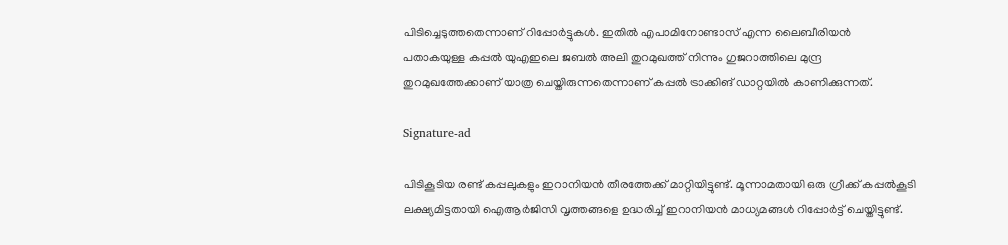പിടിച്ചെടുത്തതെന്നാണ് റിപ്പോർട്ടുകൾ. ഇതിൽ എപാമിനോണ്ടാസ് എന്ന ലൈബീരിയൻ പതാകയുള്ള കപ്പൽ യുഎഇലെ ജബൽ അലി തുറമുഖത്ത് നിന്നും ഗുജറാത്തിലെ മുന്ദ്ര തുറമുഖത്തേക്കാണ് യാത്ര ചെയ്തിരുന്നതെന്നാണ് കപ്പൽ ട്രാക്കിങ് ഡാറ്റയിൽ കാണിക്കുന്നത്.

Signature-ad

പിടികൂടിയ രണ്ട് കപ്പലുകളും ഇറാനിയൻ തീരത്തേക്ക് മാറ്റിയിട്ടുണ്ട്. മൂന്നാമതായി ഒരു ഗ്രീക്ക് കപ്പൽകൂടി ലക്ഷ്യമിട്ടതായി ഐആർജിസി വൃത്തങ്ങളെ ഉദ്ധരിച്ച് ഇറാനിയൻ മാധ്യമങ്ങൾ റിപ്പോർട്ട് ചെയ്തിട്ടുണ്ട്.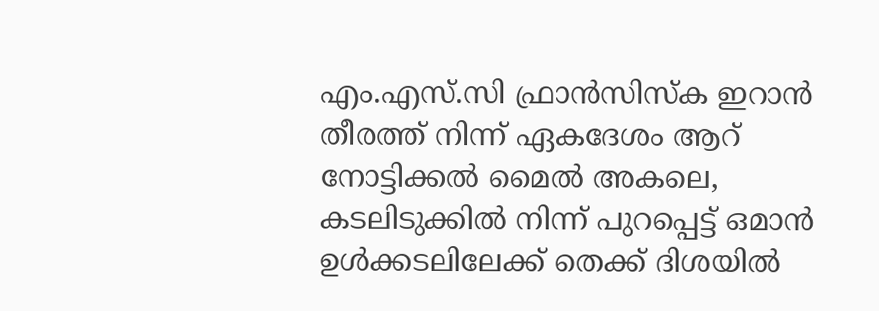എം.എസ്.സി ഫ്രാൻസിസ്‌ക ഇറാൻ തീരത്ത് നിന്ന് ഏകദേശം ആറ് നോട്ടിക്കൽ മൈൽ അകലെ, കടലിടുക്കിൽ നിന്ന് പുറപ്പെട്ട് ഒമാൻ ഉൾക്കടലിലേക്ക് തെക്ക് ദിശയിൽ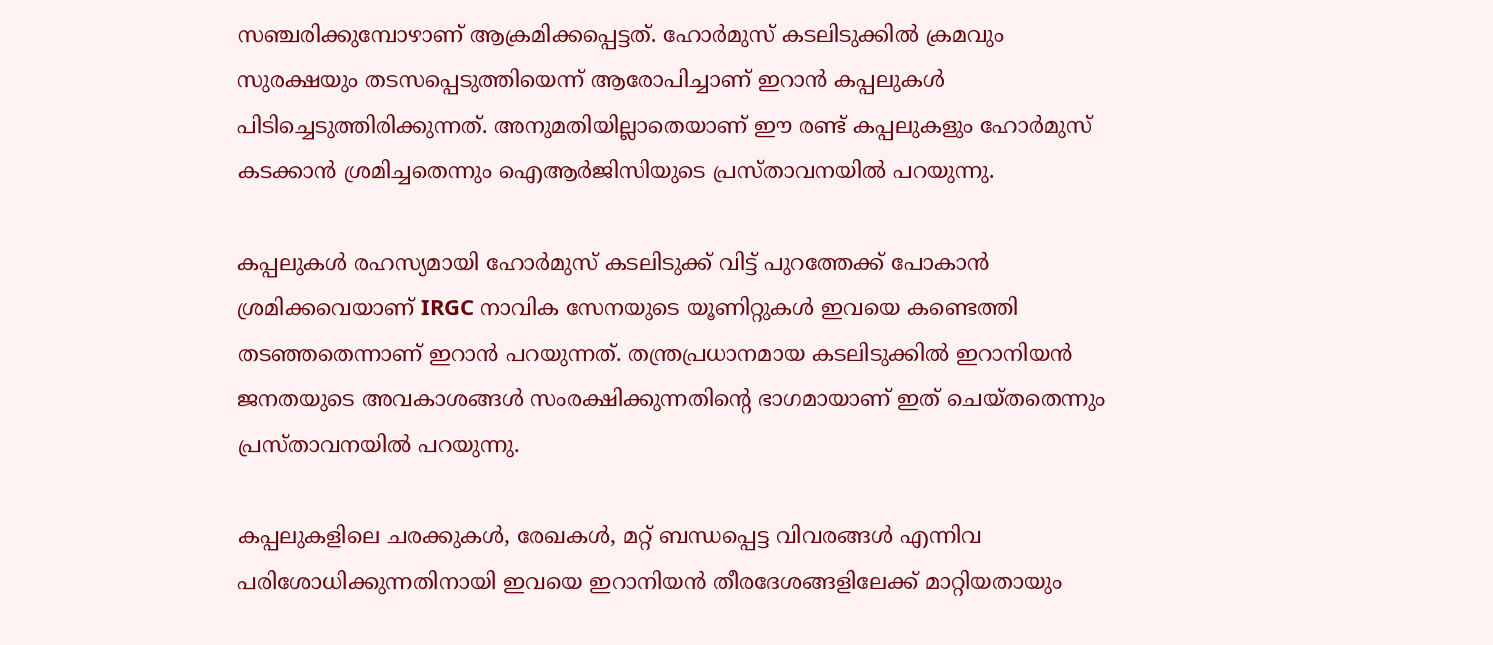സഞ്ചരിക്കുമ്പോഴാണ് ആക്രമിക്കപ്പെട്ടത്. ഹോർമുസ് കടലിടുക്കിൽ ക്രമവും സുരക്ഷയും തടസപ്പെടുത്തിയെന്ന് ആരോപിച്ചാണ് ഇറാൻ കപ്പലുകൾ പിടിച്ചെടുത്തിരിക്കുന്നത്. അനുമതിയില്ലാതെയാണ് ഈ രണ്ട് കപ്പലുകളും ഹോർമുസ് കടക്കാൻ ശ്രമിച്ചതെന്നും ഐആർജിസിയുടെ പ്രസ്താവനയിൽ പറയുന്നു.

കപ്പലുകൾ രഹസ്യമായി ഹോർമുസ് കടലിടുക്ക് വിട്ട് പുറത്തേക്ക് പോകാൻ ശ്രമിക്കവെയാണ് IRGC നാവിക സേനയുടെ യൂണിറ്റുകൾ ഇവയെ കണ്ടെത്തി തടഞ്ഞതെന്നാണ് ഇറാൻ പറയുന്നത്. തന്ത്രപ്രധാനമായ കടലിടുക്കിൽ ഇറാനിയൻ ജനതയുടെ അവകാശങ്ങൾ സംരക്ഷിക്കുന്നതിന്റെ ഭാഗമായാണ് ഇത് ചെയ്തതെന്നും പ്രസ്താവനയിൽ പറയുന്നു.

കപ്പലുകളിലെ ചരക്കുകൾ, രേഖകൾ, മറ്റ് ബന്ധപ്പെട്ട വിവരങ്ങൾ എന്നിവ പരിശോധിക്കുന്നതിനായി ഇവയെ ഇറാനിയൻ തീരദേശങ്ങളിലേക്ക് മാറ്റിയതായും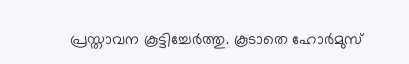പ്രസ്താവന കൂട്ടിച്ചേർത്തു. കൂടാതെ ഹോർമുസ്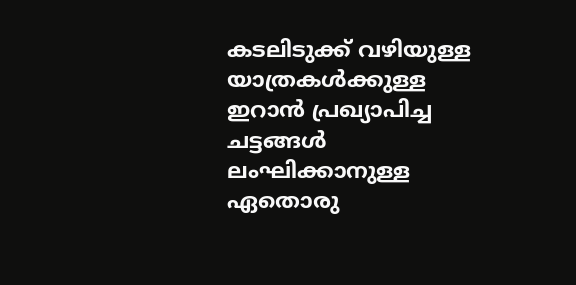കടലിടുക്ക് വഴിയുള്ള യാത്രകൾക്കുള്ള ഇറാൻ പ്രഖ്യാപിച്ച ചട്ടങ്ങൾ ലംഘിക്കാനുള്ള ഏതൊരു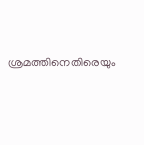ശ്രമത്തിനെതിരെയും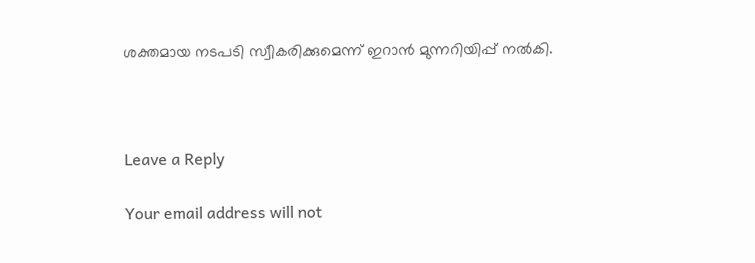ശക്തമായ നടപടി സ്വീകരിക്കുമെന്ന് ഇറാൻ മുന്നറിയിപ്പ് നൽകി.



Leave a Reply

Your email address will not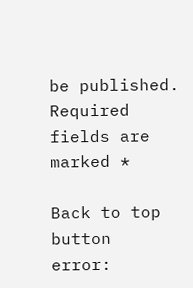be published. Required fields are marked *

Back to top button
error: